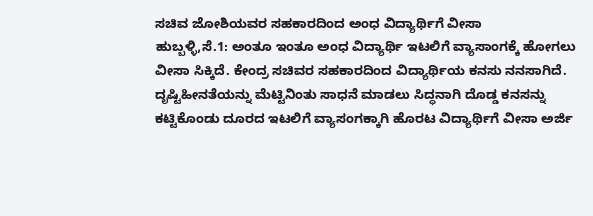ಸಚಿವ ಜೋಶಿಯವರ ಸಹಕಾರದಿಂದ ಅಂಧ ವಿದ್ಯಾರ್ಥಿಗೆ ವೀಸಾ
ಹುಬ್ಬಳ್ಳಿ,ಸೆ.1: ಅಂತೂ ಇಂತೂ ಅಂಧ ವಿದ್ಯಾರ್ಥಿ ಇಟಲಿಗೆ ವ್ಯಾಸಾಂಗಕ್ಕೆ ಹೋಗಲು ವೀಸಾ ಸಿಕ್ಕಿದೆ. ಕೇಂದ್ರ ಸಚಿವರ ಸಹಕಾರದಿಂದ ವಿದ್ಯಾರ್ಥಿಯ ಕನಸು ನನಸಾಗಿದೆ.
ದೃಷ್ಟಿಹೀನತೆಯನ್ನು ಮೆಟ್ಟಿನಿಂತು ಸಾಧನೆ ಮಾಡಲು ಸಿದ್ಧನಾಗಿ ದೊಡ್ಡ ಕನಸನ್ನು ಕಟ್ಟಿಕೊಂಡು ದೂರದ ಇಟಲಿಗೆ ವ್ಯಾಸಂಗಕ್ಕಾಗಿ ಹೊರಟ ವಿದ್ಯಾರ್ಥಿಗೆ ವೀಸಾ ಅರ್ಜಿ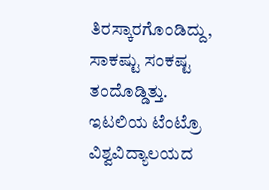ತಿರಸ್ಕಾರಗೊಂಡಿದ್ದು, ಸಾಕಷ್ಟು ಸಂಕಷ್ಟ ತಂದೊಡ್ಡಿತ್ತು. ಇಟಲಿಯ ಟೆಂಟ್ರೊ ವಿಶ್ವವಿದ್ಯಾಲಯದ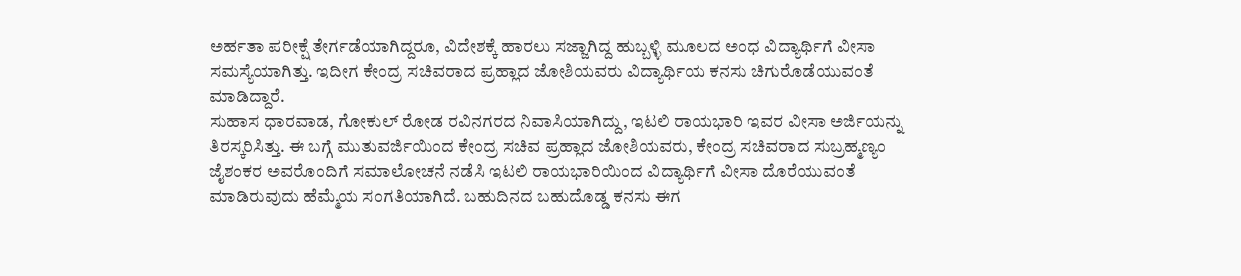ಅರ್ಹತಾ ಪರೀಕ್ಷೆ ತೇರ್ಗಡೆಯಾಗಿದ್ದರೂ, ವಿದೇಶಕ್ಕೆ ಹಾರಲು ಸಜ್ಜಾಗಿದ್ದ ಹುಬ್ಬಳ್ಳಿ ಮೂಲದ ಅಂಧ ವಿದ್ಯಾರ್ಥಿಗೆ ವೀಸಾ ಸಮಸ್ಯೆಯಾಗಿತ್ತು. ಇದೀಗ ಕೇಂದ್ರ ಸಚಿವರಾದ ಪ್ರಹ್ಲಾದ ಜೋಶಿಯವರು ವಿದ್ಯಾರ್ಥಿಯ ಕನಸು ಚಿಗುರೊಡೆಯುವಂತೆ ಮಾಡಿದ್ದಾರೆ.
ಸುಹಾಸ ಧಾರವಾಡ, ಗೋಕುಲ್ ರೋಡ ರವಿನಗರದ ನಿವಾಸಿಯಾಗಿದ್ದು, ಇಟಲಿ ರಾಯಭಾರಿ ಇವರ ವೀಸಾ ಅರ್ಜಿಯನ್ನು ತಿರಸ್ಕರಿಸಿತ್ತು. ಈ ಬಗ್ಗೆ ಮುತುವರ್ಜಿಯಿಂದ ಕೇಂದ್ರ ಸಚಿವ ಪ್ರಹ್ಲಾದ ಜೋಶಿಯವರು, ಕೇಂದ್ರ ಸಚಿವರಾದ ಸುಬ್ರಹ್ಮಣ್ಯಂ ಜೈಶಂಕರ ಅವರೊಂದಿಗೆ ಸಮಾಲೋಚನೆ ನಡೆಸಿ ಇಟಲಿ ರಾಯಭಾರಿಯಿಂದ ವಿದ್ಯಾರ್ಥಿಗೆ ವೀಸಾ ದೊರೆಯುವಂತೆ ಮಾಡಿರುವುದು ಹೆಮ್ಮೆಯ ಸಂಗತಿಯಾಗಿದೆ. ಬಹುದಿನದ ಬಹುದೊಡ್ಡ ಕನಸು ಈಗ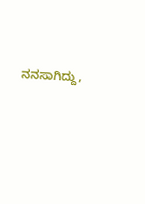ನನಸಾಗಿದ್ದು,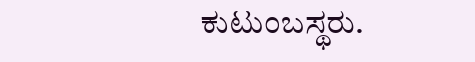ಕುಟುಂಬಸ್ಥರು.